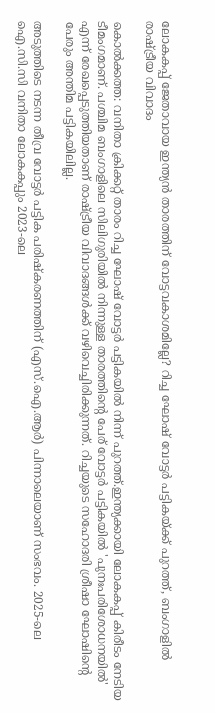ലോകകപ്പ് ജേതാവായ ഇന്ത്യൻ താരത്തിന് വോട്ടവകാശമില്ലേ? റിച്ച ഘോഷ് വോട്ടർ പട്ടികയ്ക്ക് പുറത്ത്, ബംഗാളിൽ രാഷ്ട്രീയ വിവാദം

കൊൽക്കത്ത: വനിതാ ക്രിക്കറ്റ് താരം റിച്ച ഘോഷ് വോട്ടർ പട്ടികയിൽ നിന്ന് പുറത്ത്.ഇന്ത്യക്കായി ലോകകപ്പ് കിരീടം നേടിയ ടീമംഗമാണ്. പശ്ചിമ ബംഗാളിലെ സിലിഗുരിയിൽ നിന്നുള്ള താരത്തിന്റെ പേര് വോട്ടർ പട്ടികയിൽ 'പുനഃപരിശോധനയിൽ' എന്ന് രേഖപ്പെടുത്തിയതാണ് രാഷ്ട്രീയ വിവാദങ്ങൾക്ക് വഴിവെച്ചിരിക്കുന്നത്. റിച്ചയുടെ സഹോദരി ശ്രീഷാ ഘോഷിന്റെ പേരും അന്തിമ പട്ടികയിലില്ല.

അടുത്തിടെ നടന്ന തീവ്ര വോട്ടർ പട്ടിക പരിഷ്‌കരണത്തിന് (എസ്.ഐ.ആർ) പിന്നാലെയാണ് സംഭവം. 2025-ലെ ഐ.സി.സി വനിതാ ലോകകപ്പും 2023-ലെ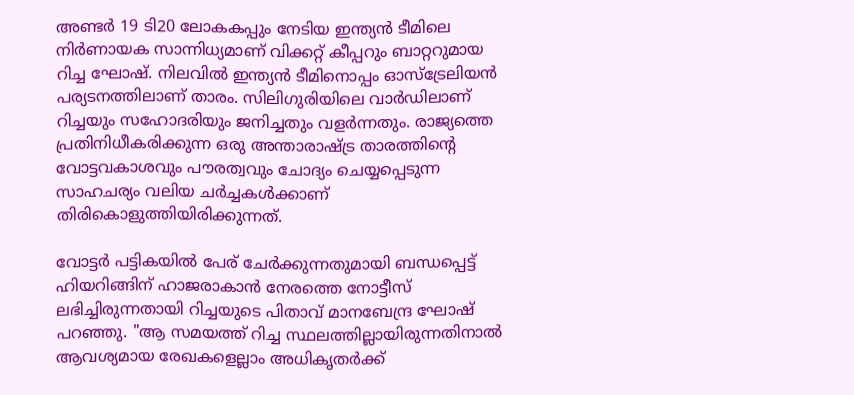അണ്ടർ 19 ടി20 ലോകകപ്പും നേടിയ ഇന്ത്യൻ ടീമിലെ നിർണായക സാന്നിധ്യമാണ് വിക്കറ്റ് കീപ്പറും ബാറ്ററുമായ റിച്ച ഘോഷ്. നിലവിൽ ഇന്ത്യൻ ടീമിനൊപ്പം ഓസ്‌ട്രേലിയൻ പര്യടനത്തിലാണ് താരം. സിലിഗുരിയിലെ വാർഡിലാണ് റിച്ചയും സഹോദരിയും ജനിച്ചതും വളർന്നതും. രാജ്യത്തെ പ്രതിനിധീകരിക്കുന്ന ഒരു അന്താരാഷ്ട്ര താരത്തിന്റെ വോട്ടവകാശവും പൗരത്വവും ചോദ്യം ചെയ്യപ്പെടുന്ന സാഹചര്യം വലിയ ചർച്ചകൾക്കാണ് തിരികൊളുത്തിയിരിക്കുന്നത്.

വോട്ടർ പട്ടികയിൽ പേര് ചേർക്കുന്നതുമായി ബന്ധപ്പെട്ട് ഹിയറിങ്ങിന് ഹാജരാകാൻ നേരത്തെ നോട്ടീസ് ലഭിച്ചിരുന്നതായി റിച്ചയുടെ പിതാവ് മാനബേന്ദ്ര ഘോഷ് പറഞ്ഞു. "ആ സമയത്ത് റിച്ച സ്ഥലത്തില്ലായിരുന്നതിനാൽ ആവശ്യമായ രേഖകളെല്ലാം അധികൃതർക്ക്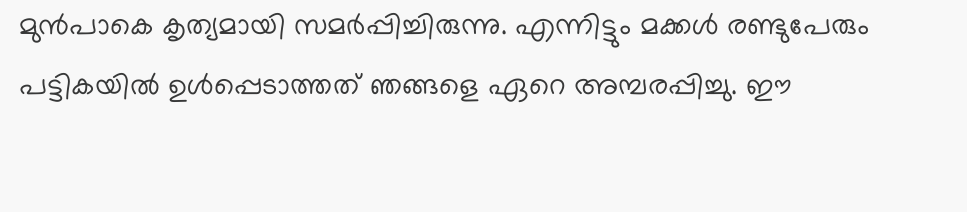മുൻപാകെ കൃത്യമായി സമർപ്പിച്ചിരുന്നു. എന്നിട്ടും മക്കൾ രണ്ടുപേരും പട്ടികയിൽ ഉൾപ്പെടാത്തത് ഞങ്ങളെ ഏറെ അമ്പരപ്പിച്ചു. ഈ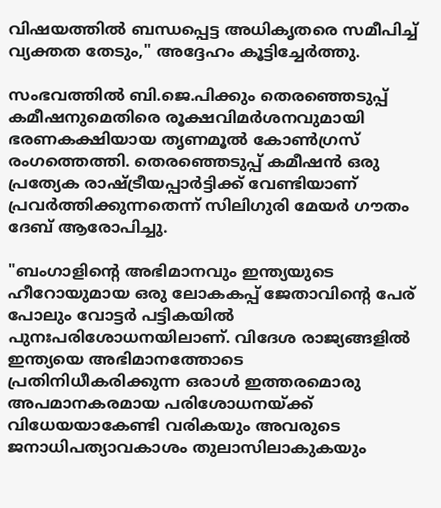വിഷയത്തിൽ ബന്ധപ്പെട്ട അധികൃതരെ സമീപിച്ച് വ്യക്തത തേടും," അദ്ദേഹം കൂട്ടിച്ചേർത്തു.

സംഭവത്തിൽ ബി.ജെ.പിക്കും തെരഞ്ഞെടുപ്പ് കമീഷനുമെതിരെ രൂക്ഷവിമർശനവുമായി ഭരണകക്ഷിയായ തൃണമൂൽ കോൺഗ്രസ് രംഗത്തെത്തി. തെരഞ്ഞെടുപ്പ് കമീഷൻ ഒരു പ്രത്യേക രാഷ്ട്രീയപ്പാർട്ടിക്ക് വേണ്ടിയാണ് പ്രവർത്തിക്കുന്നതെന്ന് സിലിഗുരി മേയർ ഗൗതം ദേബ് ആരോപിച്ചു.

"ബംഗാളിന്റെ അഭിമാനവും ഇന്ത്യയുടെ ഹീറോയുമായ ഒരു ലോകകപ്പ് ജേതാവിന്റെ പേര് പോലും വോട്ടർ പട്ടികയിൽ പുനഃപരിശോധനയിലാണ്. വിദേശ രാജ്യങ്ങളിൽ ഇന്ത്യയെ അഭിമാനത്തോടെ പ്രതിനിധീകരിക്കുന്ന ഒരാൾ ഇത്തരമൊരു അപമാനകരമായ പരിശോധനയ്ക്ക് വിധേയയാകേണ്ടി വരികയും അവരുടെ ജനാധിപത്യാവകാശം തുലാസിലാകുകയും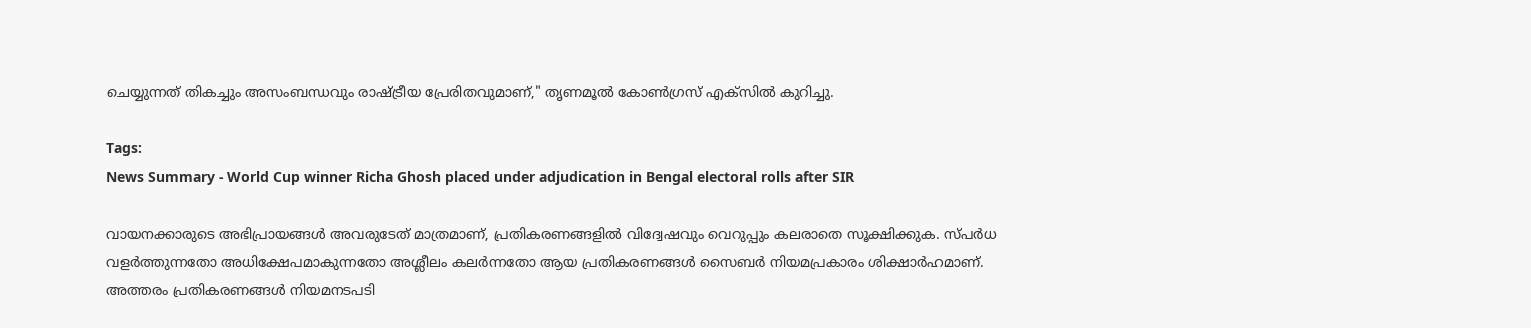ചെയ്യുന്നത് തികച്ചും അസംബന്ധവും രാഷ്ട്രീയ പ്രേരിതവുമാണ്," തൃണമൂൽ കോൺഗ്രസ് എക്സിൽ കുറിച്ചു.

Tags:
News Summary - World Cup winner Richa Ghosh placed under adjudication in Bengal electoral rolls after SIR

വായനക്കാരുടെ അഭിപ്രായങ്ങള്‍ അവരുടേത് മാത്രമാണ്, പ്രതികരണങ്ങളിൽ വിദ്വേഷവും വെറുപ്പും കലരാതെ സൂക്ഷിക്കുക. സ്പർധ വളർത്തുന്നതോ അധിക്ഷേപമാകുന്നതോ അശ്ലീലം കലർന്നതോ ആയ പ്രതികരണങ്ങൾ സൈബർ നിയമപ്രകാരം ശിക്ഷാർഹമാണ്. അത്തരം പ്രതികരണങ്ങൾ നിയമനടപടി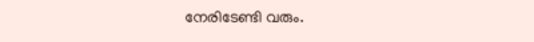നേരിടേണ്ടി വരും.